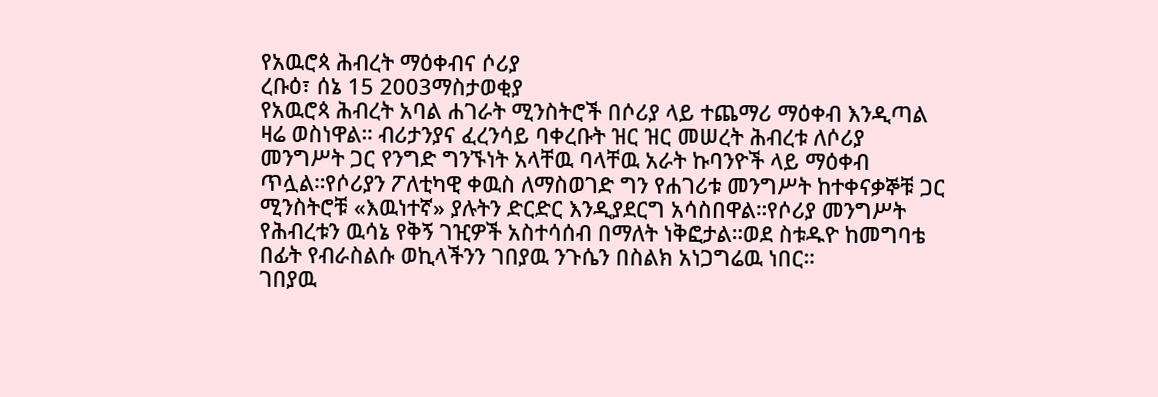የአዉሮጳ ሕብረት ማዕቀብና ሶሪያ
ረቡዕ፣ ሰኔ 15 2003ማስታወቂያ
የአዉሮጳ ሕብረት አባል ሐገራት ሚንስትሮች በሶሪያ ላይ ተጨማሪ ማዕቀብ እንዲጣል ዛሬ ወስነዋል። ብሪታንያና ፈረንሳይ ባቀረቡት ዝር ዝር መሠረት ሕብረቱ ለሶሪያ መንግሥት ጋር የንግድ ግንኙነት አላቸዉ ባላቸዉ አራት ኩባንዮች ላይ ማዕቀብ ጥሏል።የሶሪያን ፖለቲካዊ ቀዉስ ለማስወገድ ግን የሐገሪቱ መንግሥት ከተቀናቃኞቹ ጋር ሚንስትሮቹ «እዉነተኛ» ያሉትን ድርድር እንዲያደርግ አሳስበዋል።የሶሪያ መንግሥት የሕብረቱን ዉሳኔ የቅኝ ገዢዎች አስተሳሰብ በማለት ነቅፎታል።ወደ ስቱዱዮ ከመግባቴ በፊት የብራስልሱ ወኪላችንን ገበያዉ ንጉሴን በስልክ አነጋግሬዉ ነበር።
ገበያዉ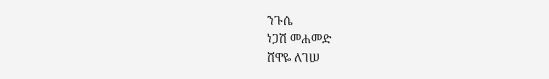ንጉሴ
ነጋሽ መሐመድ
ሸዋዬ ለገሠ